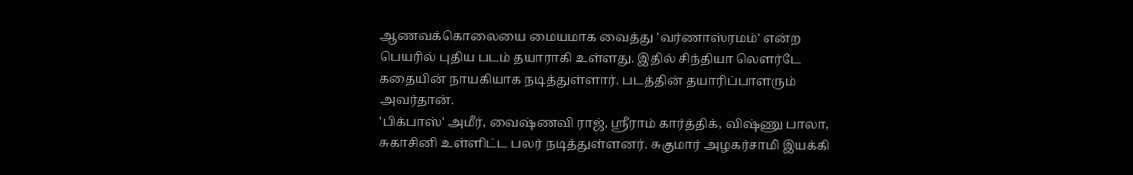ஆணவக்கொலையை மையமாக வைத்து 'வர்ணாஸ்ரமம்' என்ற பெயரில் புதிய படம் தயாராகி உள்ளது. இதில் சிந்தியா லெளர்டே கதையின் நாயகியாக நடித்துள்ளார். படத்தின் தயாரிப்பாளரும் அவர்தான்.
'பிக்பாஸ்' அமீர், வைஷ்ணவி ராஜ், ஸ்ரீராம் கார்த்திக், விஷ்ணு பாலா, சுகாசினி உள்ளிட்ட பலர் நடித்துள்ளனர். சுகுமார் அழகர்சாமி இயக்கி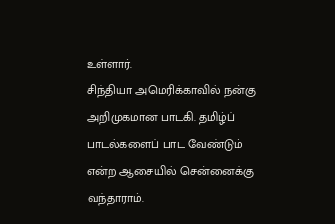உள்ளார்.
சிந்தியா அமெரிக்காவில் நன்கு அறிமுகமான பாடகி. தமிழ்ப் பாடல்களைப் பாட வேண்டும் என்ற ஆசையில் சென்னைக்கு வந்தாராம்.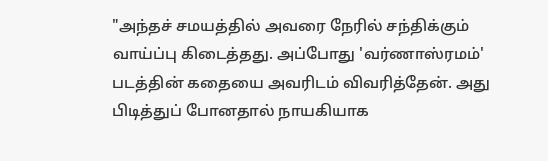"அந்தச் சமயத்தில் அவரை நேரில் சந்திக்கும் வாய்ப்பு கிடைத்தது. அப்போது 'வர்ணாஸ்ரமம்' படத்தின் கதையை அவரிடம் விவரித்தேன். அது பிடித்துப் போனதால் நாயகியாக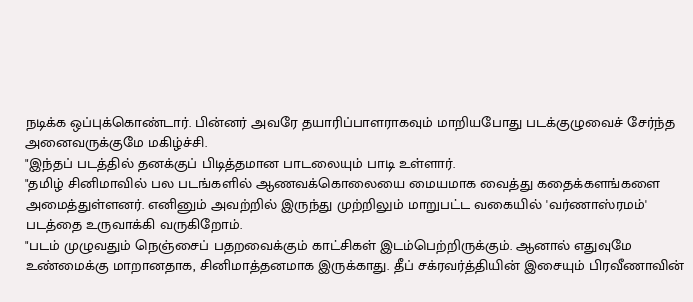நடிக்க ஒப்புக்கொண்டார். பின்னர் அவரே தயாரிப்பாளராகவும் மாறியபோது படக்குழுவைச் சேர்ந்த அனைவருக்குமே மகிழ்ச்சி.
"இந்தப் படத்தில் தனக்குப் பிடித்தமான பாடலையும் பாடி உள்ளார்.
"தமிழ் சினிமாவில் பல படங்களில் ஆணவக்கொலையை மையமாக வைத்து கதைக்களங்களை அமைத்துள்ளனர். எனினும் அவற்றில் இருந்து முற்றிலும் மாறுபட்ட வகையில் 'வர்ணாஸ்ரமம்' படத்தை உருவாக்கி வருகிறோம்.
"படம் முழுவதும் நெஞ்சைப் பதறவைக்கும் காட்சிகள் இடம்பெற்றிருக்கும். ஆனால் எதுவுமே உண்மைக்கு மாறானதாக, சினிமாத்தனமாக இருக்காது. தீப் சக்ரவர்த்தியின் இசையும் பிரவீணாவின்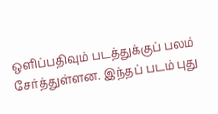ஒளிப்பதிவும் படத்துக்குப் பலம் சேர்த்துள்ளன. இந்தப் படம் புது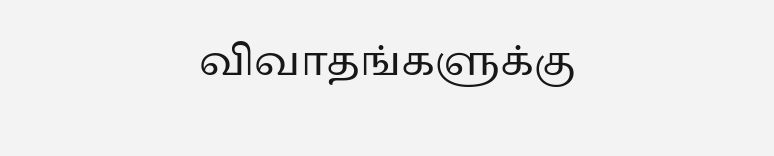விவாதங்களுக்கு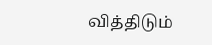வித்திடும்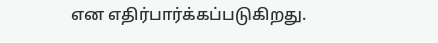என எதிர்பார்க்கப்படுகிறது.